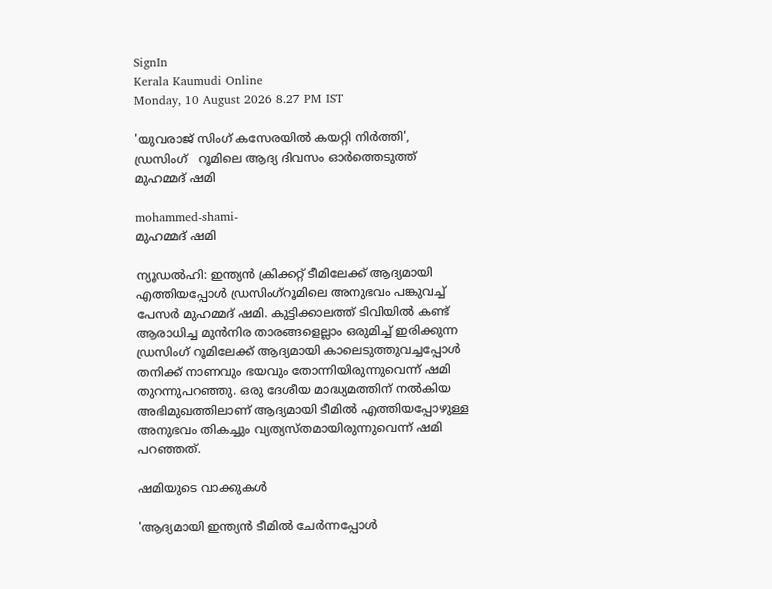SignIn
Kerala Kaumudi Online
Monday, 10 August 2026 8.27 PM IST

'യുവരാജ് സിംഗ് കസേരയിൽ കയറ്റി നിർത്തി',  ഡ്രസിംഗ്   റൂമിലെ ആദ്യ ദിവസം ഓർത്തെടുത്ത് മുഹമ്മദ് ഷമി

mohammed-shami-
മുഹമ്മദ് ഷമി

ന്യൂഡൽഹി: ഇന്ത്യൻ ക്രിക്കറ്റ് ടീമിലേക്ക് ആദ്യമായി എത്തിയപ്പോൾ ഡ്രസിംഗ്റൂമിലെ അനുഭവം പങ്കുവച്ച് പേസർ മുഹമ്മദ് ഷമി. കുട്ടിക്കാലത്ത് ടിവിയിൽ കണ്ട് ആരാധിച്ച മുൻനിര താരങ്ങളെല്ലാം ഒരുമിച്ച് ഇരിക്കുന്ന ഡ്രസിംഗ് റൂമിലേക്ക് ആദ്യമായി കാലെടുത്തുവച്ചപ്പോൾ തനിക്ക് നാണവും ഭയവും തോന്നിയിരുന്നുവെന്ന് ഷമി തുറന്നുപറഞ്ഞു. ഒരു ദേശീയ മാദ്ധ്യമത്തിന് നൽകിയ അഭിമുഖത്തിലാണ് ആദ്യമായി ടീമിൽ എത്തിയപ്പോഴുള്ള അനുഭവം തികച്ചും വ്യത്യസ്തമായിരുന്നുവെന്ന് ഷമി പറഞ്ഞത്.

ഷമിയുടെ വാക്കുകൾ

'ആദ്യമായി ഇന്ത്യൻ ടീമിൽ ചേർന്നപ്പോൾ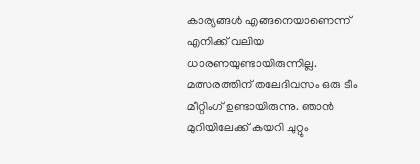കാര്യങ്ങൾ എങ്ങനെയാണെന്ന് എനിക്ക് വലിയ ധാരണയുണ്ടായിരുന്നില്ല. മത്സരത്തിന് തലേദിവസം ഒരു ടീം മീറ്റിംഗ് ഉണ്ടായിരുന്നു. ഞാൻ മുറിയിലേക്ക് കയറി ചുറ്റും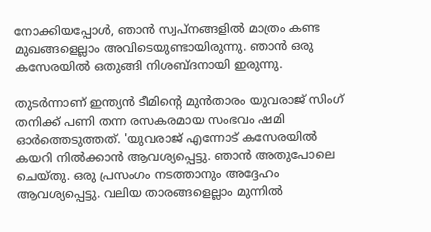നോക്കിയപ്പോൾ, ഞാൻ സ്വപ്നങ്ങളിൽ മാത്രം കണ്ട മുഖങ്ങളെല്ലാം അവിടെയുണ്ടായിരുന്നു. ഞാൻ ഒരു കസേരയിൽ ഒതുങ്ങി നിശബ്ദനായി ഇരുന്നു.

തുടർന്നാണ് ഇന്ത്യൻ ടീമിന്റെ മുൻതാരം യുവരാജ് സിംഗ് തനിക്ക് പണി തന്ന രസകരമായ സംഭവം ഷമി ഓർത്തെടുത്തത്. 'യുവരാജ് എന്നോട് കസേരയിൽ കയറി നിൽക്കാൻ ആവശ്യപ്പെട്ടു. ഞാൻ അതുപോലെ ചെയ്തു. ഒരു പ്രസംഗം നടത്താനും അദ്ദേഹം ആവശ്യപ്പെട്ടു. വലിയ താരങ്ങളെല്ലാം മുന്നിൽ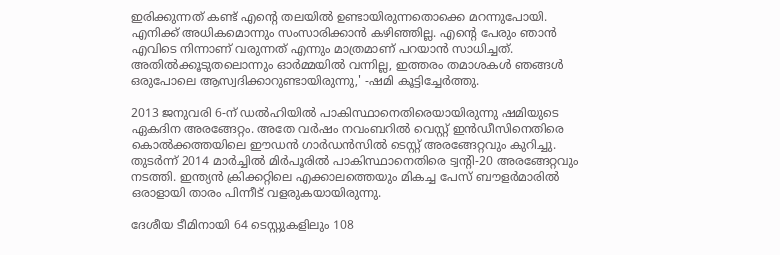ഇരിക്കുന്നത് കണ്ട് എന്റെ തലയിൽ ഉണ്ടായിരുന്നതൊക്കെ മറന്നുപോയി. എനിക്ക് അധികമൊന്നും സംസാരിക്കാൻ കഴിഞ്ഞില്ല. എന്റെ പേരും ഞാൻ എവിടെ നിന്നാണ് വരുന്നത് എന്നും മാത്രമാണ് പറയാൻ സാധിച്ചത്. അതിൽക്കൂടുതലൊന്നും ഓർമ്മയിൽ വന്നില്ല, ഇത്തരം തമാശകൾ ഞങ്ങൾ ഒരുപോലെ ആസ്വദിക്കാറുണ്ടായിരുന്നു,' -ഷമി കൂട്ടിച്ചേർത്തു.

2013 ജനുവരി 6-ന് ഡൽഹിയിൽ പാകിസ്ഥാനെതിരെയായിരുന്നു ഷമിയുടെ ഏകദിന അരങ്ങേറ്റം. അതേ വർഷം നവംബറിൽ വെസ്റ്റ് ഇൻഡീസിനെതിരെ കൊൽക്കത്തയിലെ ഈഡൻ ഗാർഡൻസിൽ ടെസ്റ്റ് അരങ്ങേറ്റവും കുറിച്ചു. തുടർന്ന് 2014 മാർച്ചിൽ മിർപൂരിൽ പാകിസ്ഥാനെതിരെ ട്വന്റി-20 അരങ്ങേറ്റവും നടത്തി. ഇന്ത്യൻ ക്രിക്കറ്റിലെ എക്കാലത്തെയും മികച്ച പേസ് ബൗളർമാരിൽ ഒരാളായി താരം പിന്നീട് വളരുകയായിരുന്നു.

ദേശീയ ടീമിനായി 64 ടെസ്റ്റുകളിലും 108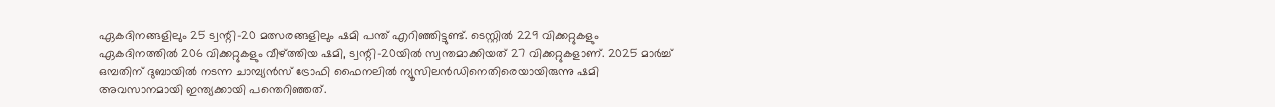ഏകദിനങ്ങളിലും 25 ട്വന്റി-20 മത്സരങ്ങളിലും ഷമി പന്ത് എറിഞ്ഞിട്ടുണ്ട്. ടെസ്റ്റിൽ 229 വിക്കറ്റുകളും ഏകദിനത്തിൽ 206 വിക്കറ്റുകളും വീഴ്ത്തിയ ഷമി, ട്വന്റി-20യിൽ സ്വന്തമാക്കിയത് 27 വിക്കറ്റുകളാണ്. 2025 മാർച്ച് ഒമ്പതിന് ദുബായിൽ നടന്ന ചാമ്പ്യൻസ് ട്രോഫി ഫൈനലിൽ ന്യൂസിലൻഡിനെതിരെയായിരുന്നു ഷമി അവസാനമായി ഇന്ത്യക്കായി പന്തെറിഞ്ഞത്.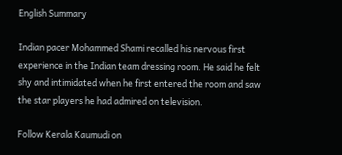English Summary

Indian pacer Mohammed Shami recalled his nervous first experience in the Indian team dressing room. He said he felt shy and intimidated when he first entered the room and saw the star players he had admired on television.

Follow Kerala Kaumudi on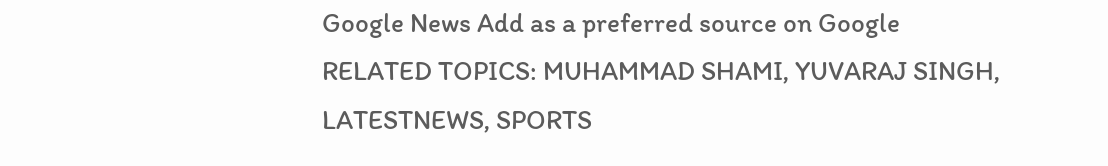Google News Add as a preferred source on Google
RELATED TOPICS: MUHAMMAD SHAMI, YUVARAJ SINGH, LATESTNEWS, SPORTS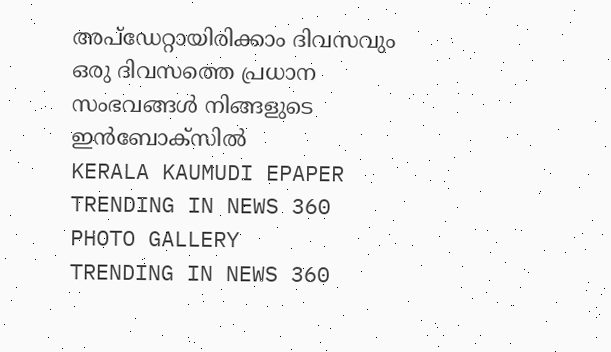അപ്ഡേറ്റായിരിക്കാം ദിവസവും
ഒരു ദിവസത്തെ പ്രധാന സംഭവങ്ങൾ നിങ്ങളുടെ ഇൻബോക്സിൽ
KERALA KAUMUDI EPAPER
TRENDING IN NEWS 360
PHOTO GALLERY
TRENDING IN NEWS 360